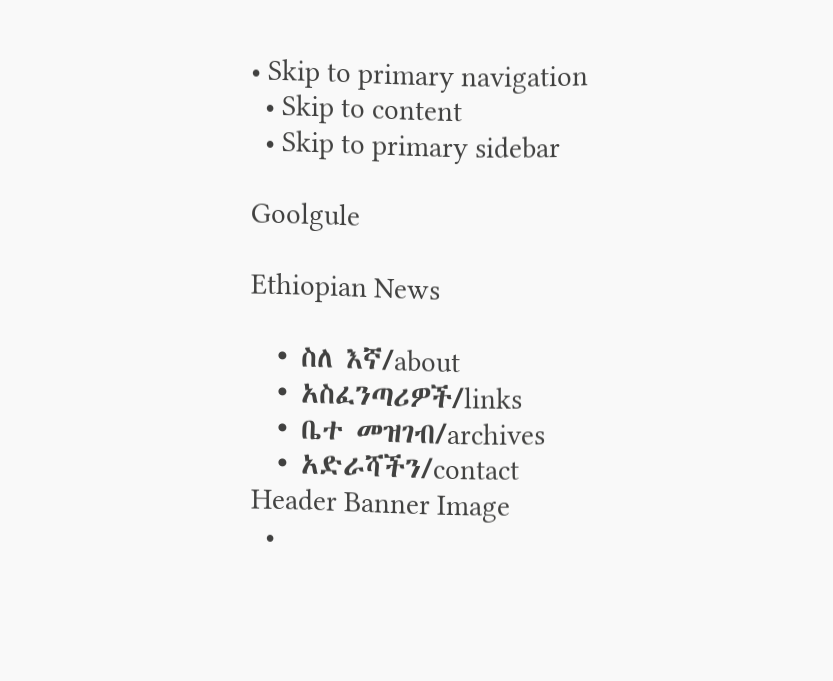• Skip to primary navigation
  • Skip to content
  • Skip to primary sidebar

Goolgule

Ethiopian News

  • ስለ እኛ/about
  • አስፈንጣሪዎች/links
  • ቤተ መዝገብ/archives
  • አድራሻችን/contact
Header Banner Image
  •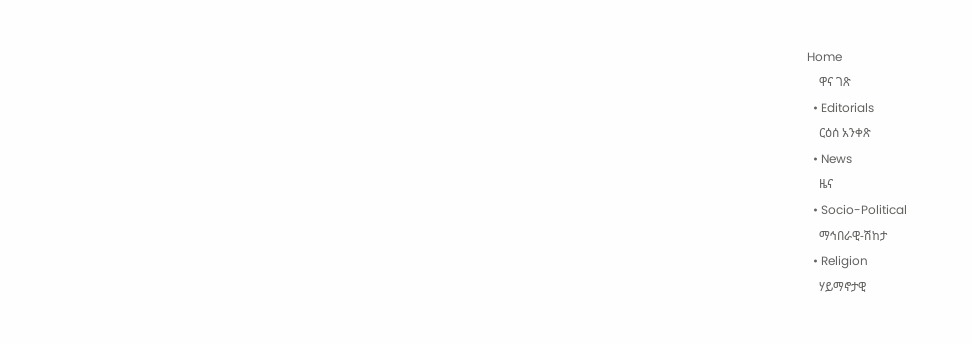Home
    ዋና ገጽ
  • Editorials
    ርዕሰ አንቀጽ
  • News
    ዜና
  • Socio-Political
    ማኅበራዊ-ሽከታ
  • Religion
    ሃይማኖታዊ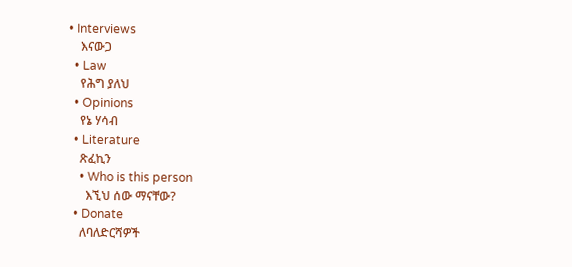• Interviews
    እናውጋ
  • Law
    የሕግ ያለህ
  • Opinions
    የኔ ሃሳብ
  • Literature
    ጽፈኪን
    • Who is this person
      እኚህ ሰው ማናቸው?
  • Donate
    ለባለድርሻዎች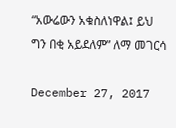“አውሬውን አቁስለነዋል፤ ይህ ግን በቂ አይደለም” ለማ መገርሳ

December 27, 2017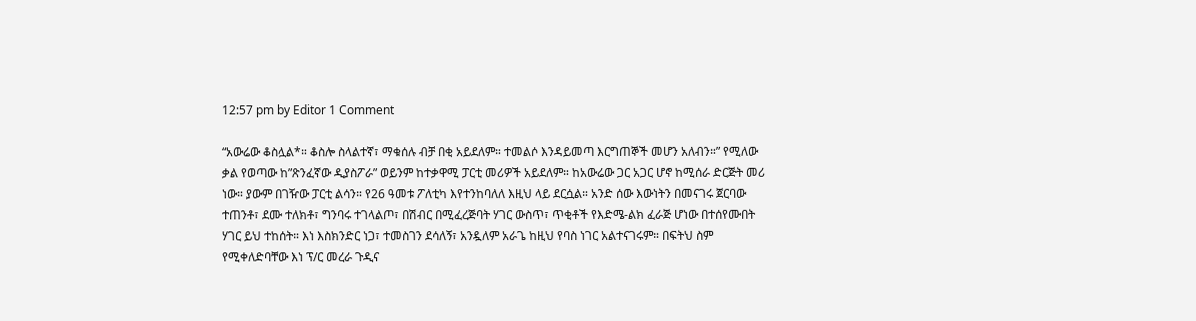12:57 pm by Editor 1 Comment

“አውሬው ቆስሏል*። ቆስሎ ስላልተኛ፣ ማቁሰሉ ብቻ በቂ አይደለም። ተመልሶ እንዳይመጣ እርግጠኞች መሆን አለብን።” የሚለው ቃል የወጣው ከ”ጽንፈኛው ዲያስፖራ” ወይንም ከተቃዋሚ ፓርቲ መሪዎች አይደለም። ከአውሬው ጋር አጋር ሆኖ ከሚሰራ ድርጅት መሪ ነው። ያውም በገዥው ፓርቲ ልሳን። የ26 ዓመቱ ፖለቲካ እየተንከባለለ እዚህ ላይ ደርሷል። አንድ ሰው እውነትን በመናገሩ ጀርባው ተጠንቶ፣ ደሙ ተለክቶ፣ ግንባሩ ተገላልጦ፣ በሽብር በሚፈረጅባት ሃገር ውስጥ፣ ጥቂቶች የእድሜ-ልክ ፈራጅ ሆነው በተሰየሙበት ሃገር ይህ ተከሰት። እነ እስክንድር ነጋ፣ ተመስገን ደሳለኝ፣ አንዷለም አራጌ ከዚህ የባስ ነገር አልተናገሩም። በፍትህ ስም የሚቀለድባቸው እነ ፕ/ር መረራ ጉዲና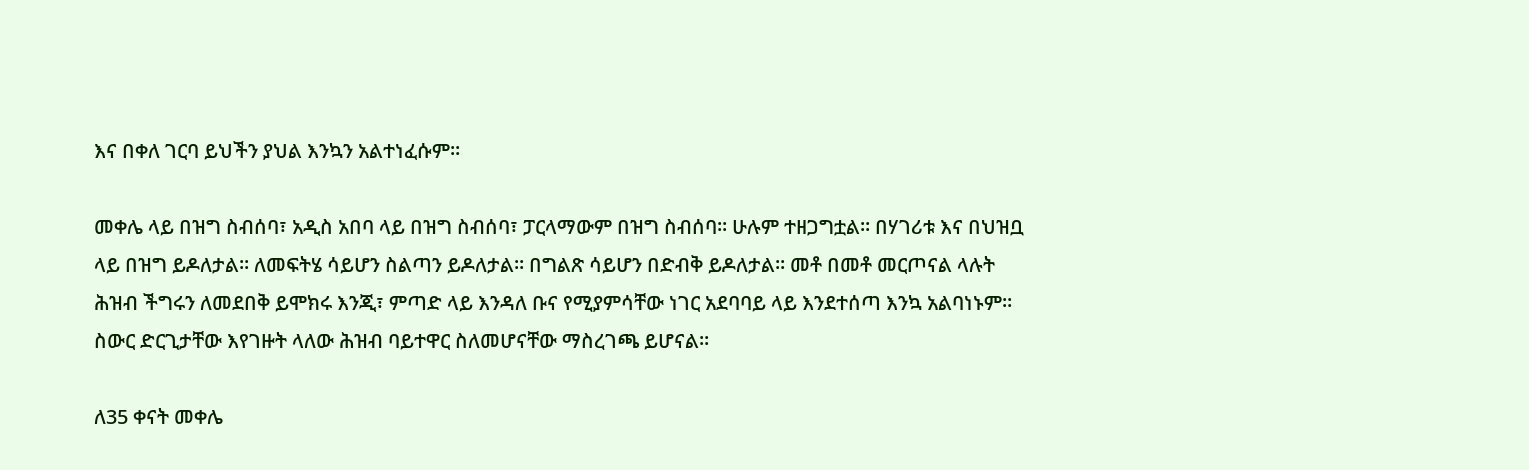እና በቀለ ገርባ ይህችን ያህል እንኳን አልተነፈሱም።

መቀሌ ላይ በዝግ ስብሰባ፣ አዲስ አበባ ላይ በዝግ ስብሰባ፣ ፓርላማውም በዝግ ስብሰባ። ሁሉም ተዘጋግቷል። በሃገሪቱ እና በህዝቧ ላይ በዝግ ይዶለታል። ለመፍትሄ ሳይሆን ስልጣን ይዶለታል። በግልጽ ሳይሆን በድብቅ ይዶለታል። መቶ በመቶ መርጦናል ላሉት ሕዝብ ችግሩን ለመደበቅ ይሞክሩ እንጂ፣ ምጣድ ላይ እንዳለ ቡና የሚያምሳቸው ነገር አደባባይ ላይ እንደተሰጣ እንኳ አልባነኑም። ስውር ድርጊታቸው እየገዙት ላለው ሕዝብ ባይተዋር ስለመሆናቸው ማስረገጫ ይሆናል።

ለ35 ቀናት መቀሌ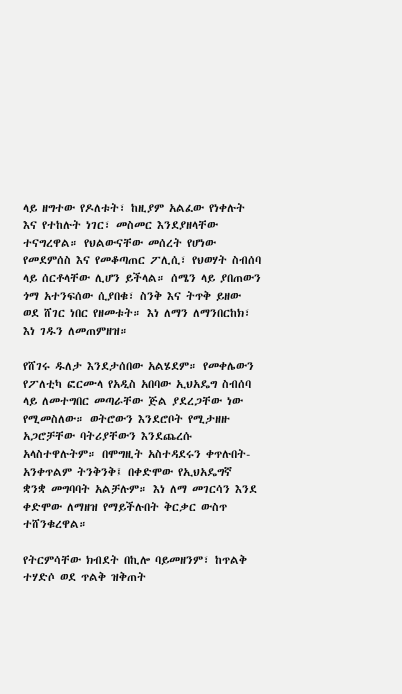ላይ ዘግተው የዶለቱት፣ ከዚያም አልፈው የነቀሉት እና የተከሉት ነገር፣ መስመር እንደያዘላቸው ተናግረዋል። የህልውናቸው መሰረት የሆነው የመደምሰስ እና የመቆጣጠር ፖሊሲ፣ የህወሃት ስብሰባ ላይ ሰርቶላቸው ሊሆን ይችላል። ሰሜን ላይ ያበጠውን ጎማ አተንፍሰው ሲያበቁ፣ ስንቅ እና ትጥቅ ይዘው ወደ ሸገር ነበር የዘመቱት። እነ ለማን ለማንበርከክ፣ እነ ገዱን ለመጠምዘዝ።

የሸገሩ ዱለታ እንደታሰበው አልሄደም። የመቀሌውን የፖለቲካ ፎርሙላ የአዲስ አበባው ኢህአዴግ ስብሰባ ላይ ለመተግበር መጣራቸው ጅል ያደረጋቸው ነው የሚመስለው። ወትሮውን እንደሮቦት የሚታዘዙ አጋሮቻቸው ባትሪያቸውን እንደጨረሱ አላስተዋሉትም። በሞግዚት አስተዳደሩን ቀጥሉበት-አንቀጥልም ትንቅንቅ፤ በቀድሞው የኢህአዴግኛ  ቋንቋ መግባባት አልቻሉም። እነ ለማ መገርሳን እንደ ቀድሞው ለማዘዝ የማይችሉበት ቅርቃር ውስጥ ተሸንቁረዋል።

የትርምሳቸው ክብደት በኪሎ ባይመዘንም፣ ከጥልቅ ተሃድሶ ወደ ጥልቅ ዝቅጠት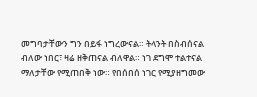መግባታቸውን ግን በይፋ ነግረውናል። ትላንት በስብሰናል ብለው ነበር፣ ዛሬ ዘቅጠናል ብለዋል። ነገ ደግሞ ተልተናል ማለታቸው የሚጠበቅ ነው። የበሰበሰ ነገር የሚያዘግመው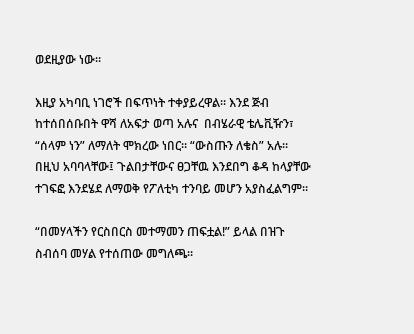ወደዚያው ነው።

እዚያ አካባቢ ነገሮች በፍጥነት ተቀያይረዋል። እንደ ጅብ ከተሰበሰቡበት ዋሻ ለአፍታ ወጣ አሉና  በብሄራዊ ቴሌቪዥን፣ “ሰላም ነን” ለማለት ሞክረው ነበር። “ውስጡን ለቄስ” አሉ። በዚህ አባባላቸው፤ ጉልበታቸውና ፀጋቸዉ እንደበግ ቆዳ ከላያቸው ተገፍፎ እንደሄደ ለማወቅ የፖለቲካ ተንባይ መሆን አያስፈልግም።

“በመሃላችን የርስበርስ መተማመን ጠፍቷል!” ይላል በዝጉ ስብሰባ መሃል የተሰጠው መግለጫ።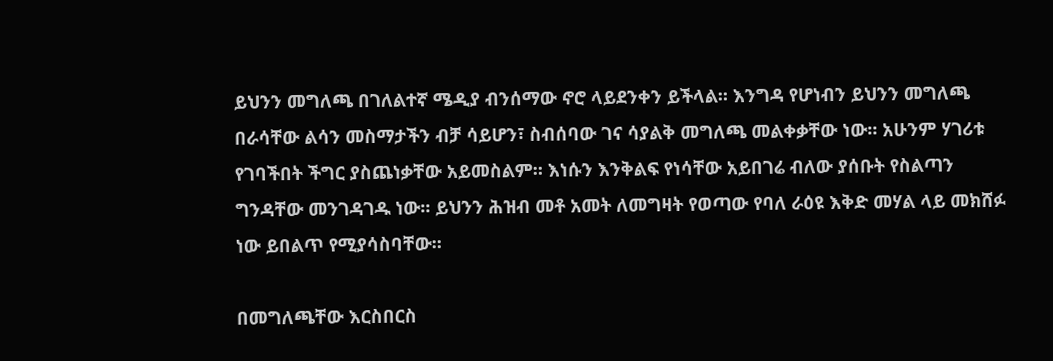ይህንን መግለጫ በገለልተኛ ሜዲያ ብንሰማው ኖሮ ላይደንቀን ይችላል። እንግዳ የሆነብን ይህንን መግለጫ በራሳቸው ልሳን መስማታችን ብቻ ሳይሆን፣ ስብሰባው ገና ሳያልቅ መግለጫ መልቀቃቸው ነው። አሁንም ሃገሪቱ የገባችበት ችግር ያስጨነቃቸው አይመስልም። እነሱን እንቅልፍ የነሳቸው አይበገሬ ብለው ያሰቡት የስልጣን ግንዳቸው መንገዳገዱ ነው። ይህንን ሕዝብ መቶ አመት ለመግዛት የወጣው የባለ ራዕዩ እቅድ መሃል ላይ መክሸፉ ነው ይበልጥ የሚያሳስባቸው።

በመግለጫቸው እርስበርስ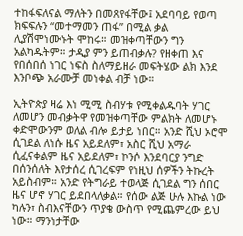ተከፋፍለናል ማለትን በመጸየፋቸው፤ አደባባይ የወጣ ክፍፍሉን “መተማመን ጠፋ” በሚል ቃል ሊያሽሞነሙኑት ሞከሩ። መዝቀጣቸውን ግን አልካዱትም። ታዲያ ምን ይጠብቃሉ? የዘቀጠ እና የበሰበሰ ነገር ነፍስ ስለማይዘራ መፍትሄው ልክ እንደ እንቦጭ አራሙቻ መነቀል ብቻ ነው።

ኢትዮጵያ ዛሬ እነ ሚሚ ስብሃቱ የሚቀልዱባት ሃገር ለመሆን መብቃትዋ የመዝቀጣቸው ምልክት ለመሆኑ ቀድሞውንም ወለል ብሎ ይታይ ነበር። አንድ ሺህ ኦሮሞ ሲገደል ለነሱ ዜና አይደለም፣ አስር ሺህ አማራ ሲፈናቀልም ዜና አይደለም፣ ኮንሶ እንደባርያ ንግድ በሰንሰለት እየታሰረ ሲገረፍም የነዚህ ሰዎችን ትኩረት አይስብም። አንድ የትግራይ ተወላጅ ሲገደል ግን ሰበር ዜና ሆኖ ሃገር ይደበላለቃል። የሰው ልጅ ሁሉ እኩል ነው ካሉን፣ ስብእናቸውን ጥያቄ ውስጥ የሚጨምረው ይህ ነው። ማንነታቸው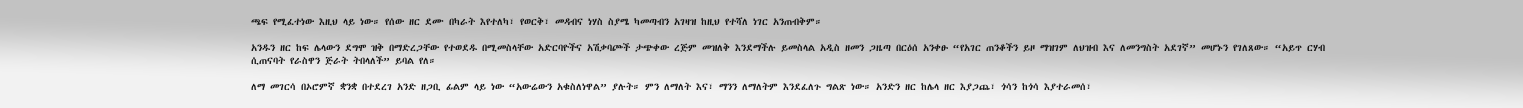ጫፍ የሚፈተነው እዚህ ላይ ነው። የሰው ዘር ደሙ በካራት እየተለካ፣ የወርቅ፣ መዳብና ነሃስ ስያሜ ካመጣብን አገዛዝ ከዚህ የተሻለ ነገር አንጠብቅም።

አንዱን ዘር ከፍ ሌላውን ደግሞ ዝቅ በማድረጋቸው የተወደዱ በሚመስላቸው አድርባዮችና አሽቃባጮች ታጭቀው ረጅም መዝለቅ እንደማችሉ ይመስላል አዲስ ዘመን ጋዜጣ በርዕሰ አንቀፁ “የአገር ጠንቆችን ይዞ ማዝገም ለህዝብ እና ለመንግስት አደገኛ” መሆኑን የገለጸው። “አይጥ ርሃብ ሲጠናባት የራስዋን ጅራት ትበላለች” ይባል የለ።

ለማ መገርሳ በኦሮምኛ ቋንቋ በተደረገ አንድ ዘጋቢ ፊልም ላይ ነው “አውሬውን አቁስለነዋል” ያሉት። ምን ለማለት እና፣ ማንን ለማለትም እንደፈለጉ ግልጽ ነው። አንድን ዘር ከሌላ ዘር እያጋጨ፣ ጎሳን ከጎሳ እያተራመሰ፣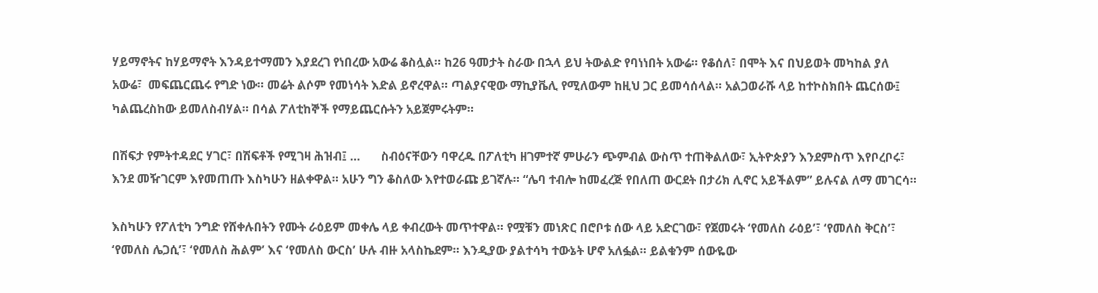ሃይማኖትና ከሃይማኖት እንዳይተማመን እያደረገ የነበረው አውሬ ቆስሏል። ከ26 ዓመታት ስራው በኋላ ይህ ትውልድ የባነነበት አውሬ። የቆሰለ፣ በሞት እና በህይወት መካከል ያለ አውሬ፣  መፍጨርጨሩ የግድ ነው። መሬት ልሶም የመነሳት እድል ይኖረዋል። ጣልያናዊው ማኪያቬሊ የሚለውም ከዚህ ጋር ይመሳሰላል። አልጋወራሹ ላይ ከተኮስክበት ጨርሰው፤ ካልጨረስከው ይመለስብሃል። በሳል ፖለቲከኞች የማይጨርሱትን አይጀምሩትም።

በሽፍታ የምትተዳደር ሃገር፣ በሽፍቶች የሚገዛ ሕዝብ፤ …       ስብዕናቸውን ባዋረዱ በፖለቲካ ዘገምተኛ ምሁራን ጭምብል ውስጥ ተጠቅልለው፣ ኢትዮጵያን እንደምስጥ እየቦረቦሩ፣ እንደ መዥገርም እየመጠጡ እስካሁን ዘልቀዋል። አሁን ግን ቆስለው እየተወራጩ ይገኛሉ። “ሌባ ተብሎ ከመፈረጅ የበለጠ ውርደት በታሪክ ሊኖር አይችልም” ይሉናል ለማ መገርሳ።

እስካሁን የፖለቲካ ንግድ የሸቀሉበትን የሙት ራዕይም መቀሌ ላይ ቀብረውት መጥተዋል። የሟቹን መነጽር በሮቦቱ ሰው ላይ አድርገው፣ የጀመሩት ‘የመለስ ራዕይ’፣ ‘የመለስ ቅርስ’፣ ‘የመለስ ሌጋሲ’፣ ‘የመለስ ሕልም’ እና ‘የመለስ ውርስ’ ሁሉ ብዙ አላስኬደም። እንዲያው ያልተሳካ ተውኔት ሆኖ አለፏል። ይልቁንም ሰውዬው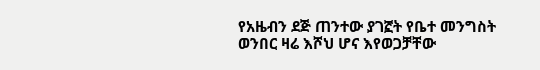የአዜብን ደጅ ጠንተው ያገኟት የቤተ መንግስት ወንበር ዛሬ እሾህ ሆና እየወጋቻቸው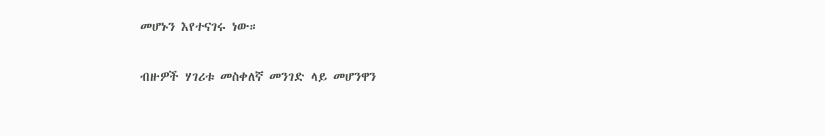መሆኑን እየተናገሩ ነው።

ብዙዎች ሃገሪቱ መስቀለኛ መንገድ ላይ መሆንዋን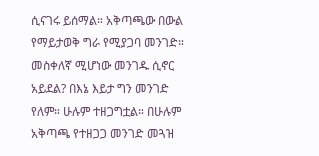ሲናገሩ ይሰማል። አቅጣጫው በውል የማይታወቅ ግራ የሚያጋባ መንገድ። መስቀለኛ ሚሆነው መንገዱ ሲኖር አይደል? በእኔ እይታ ግን መንገድ የለም። ሁሉም ተዘጋግቷል። በሁሉም አቅጣጫ የተዘጋጋ መንገድ መጓዝ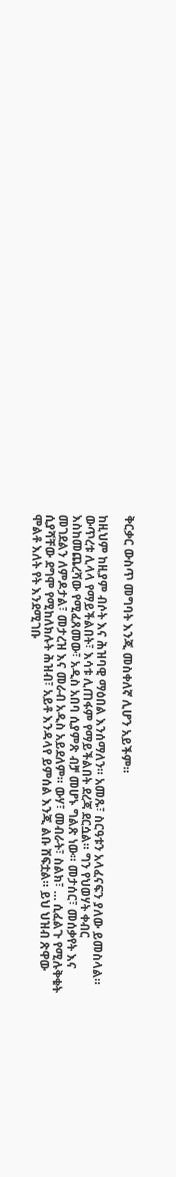ቅርቃር ውስጥ መግባት እንጂ መስቀለኛ ሊሆን አይችም።

ከዚህም ከዚያም ብሶት እና ሕዝባዊ ማዕበል እንሰማለን። አመጹ፣ ስርዓቱን አላፈናፍን ያለው ይመስላል። ውጥረቱ ሊላላ የማይችልበት፣ እሳቱ ሊጠፋም የማይችልበት ደረጃ ደርሷል። ግን የህወሃት ቀብር እስከመጨረሻው የሚፈጸመው፣ አዲስ አበባ ሲያምጽ ብቻ መሆኑ ግልጽ ነው። መታሰር፣ መሰቃየት እና መገደልን ለምዶታል፣ መታረዝ እና መራብ አዲስ አይደለም። ውሃ፣ መብራት፣ ስልክ፣ … ሲፈልጉ የሚሉቅቁት ሲያሻቸው ደግሞ የሚከለክሉት ሕዝብ፣ አይቶ እንዳላየ ይምሰል እንጂ ልቡ ሸፍቷል። ይህ ህዝብ ጽዋው ሞልቶ እለት የት እንደሚገቡ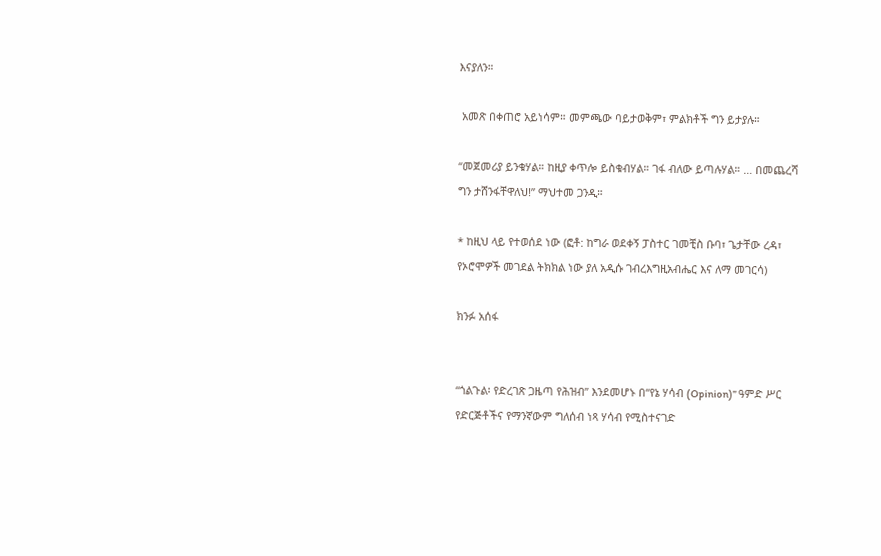እናያለን።

 አመጽ በቀጠሮ አይነሳም። መምጫው ባይታወቅም፣ ምልክቶች ግን ይታያሉ።

“መጀመሪያ ይንቁሃል። ከዚያ ቀጥሎ ይስቁብሃል። ገፋ ብለው ይጣሉሃል። … በመጨረሻ ግን ታሸንፋቸዋለህ!” ማህተመ ጋንዲ።

* ከዚህ ላይ የተወሰደ ነው (ፎቶ: ከግራ ወደቀኝ ፓስተር ገመቺስ ቡባ፣ ጌታቸው ረዳ፣ የኦሮሞዎች መገደል ትክክል ነው ያለ አዲሱ ገብረእግዚአብሔር እና ለማ መገርሳ)

ክንፉ አሰፋ


“ጎልጉል፡ የድረገጽ ጋዜጣ የሕዝብ” እንደመሆኑ በ“የኔ ሃሳብ (Opinion)” ዓምድ ሥር የድርጅቶችና የማንኛውም ግለሰብ ነጻ ሃሳብ የሚስተናገድ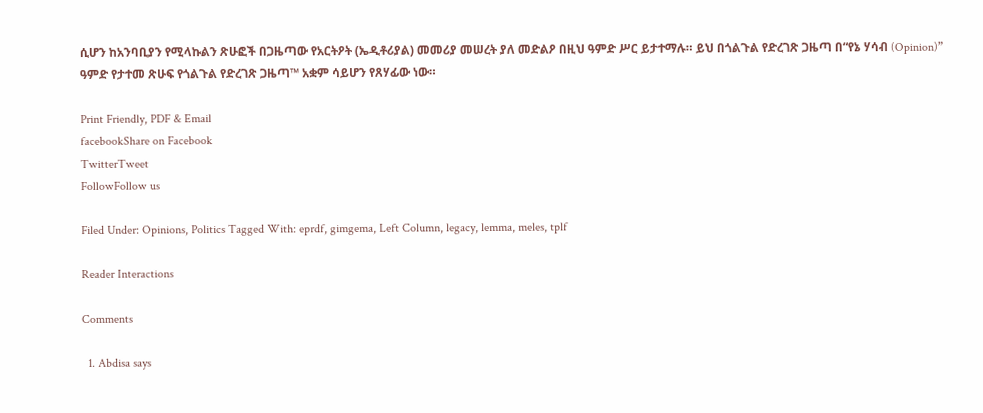ሲሆን ከአንባቢያን የሚላኩልን ጽሁፎች በጋዜጣው የአርትዖት (ኤዲቶሪያል) መመሪያ መሠረት ያለ መድልዖ በዚህ ዓምድ ሥር ይታተማሉ። ይህ በጎልጉል የድረገጽ ጋዜጣ በ“የኔ ሃሳብ (Opinion)” ዓምድ የታተመ ጽሁፍ የጎልጉል የድረገጽ ጋዜጣ™ አቋም ሳይሆን የጸሃፊው ነው።

Print Friendly, PDF & Email
facebookShare on Facebook
TwitterTweet
FollowFollow us

Filed Under: Opinions, Politics Tagged With: eprdf, gimgema, Left Column, legacy, lemma, meles, tplf

Reader Interactions

Comments

  1. Abdisa says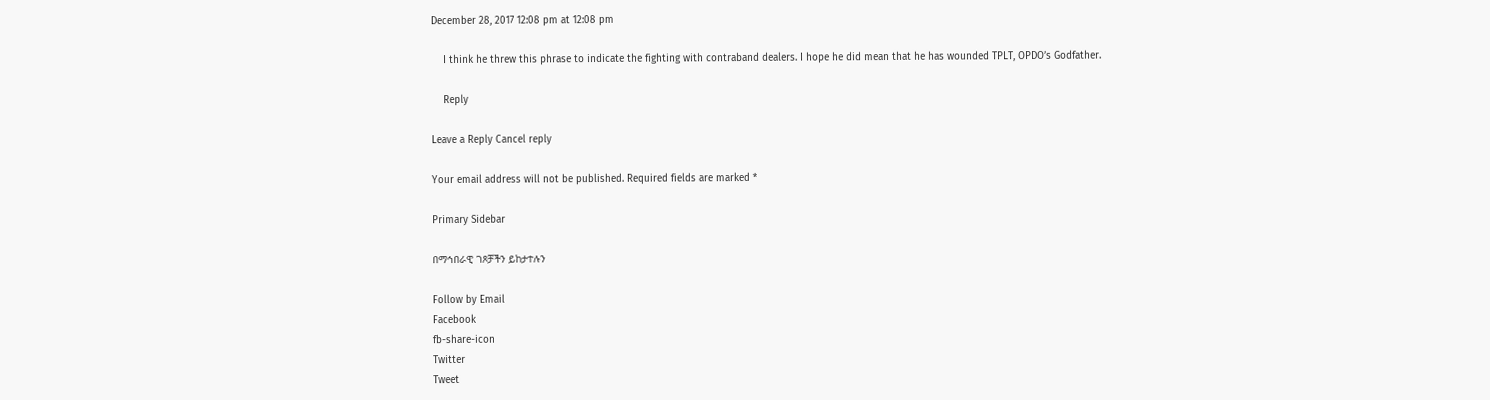December 28, 2017 12:08 pm at 12:08 pm

    I think he threw this phrase to indicate the fighting with contraband dealers. I hope he did mean that he has wounded TPLT, OPDO’s Godfather.

    Reply

Leave a Reply Cancel reply

Your email address will not be published. Required fields are marked *

Primary Sidebar

በማኅበራዊ ገጾቻችን ይከታተሉን

Follow by Email
Facebook
fb-share-icon
Twitter
Tweet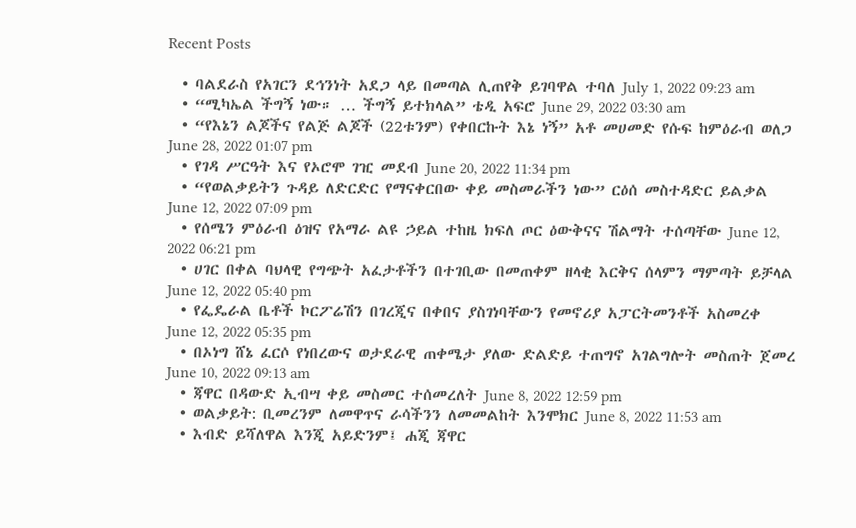Recent Posts

  • ባልደራስ የአገርን ደኅንነት አደጋ ላይ በመጣል ሊጠየቅ ይገባዋል ተባለ July 1, 2022 09:23 am
  • “ሚካኤል ችግኝ ነው። … ችግኝ ይተክላል” ቴዲ አፍሮ June 29, 2022 03:30 am
  • “የእኔን ልጆችና የልጅ ልጆች (22ቱንም) የቀበርኩት እኔ ነኝ” አቶ መሀመድ የሱፍ ከምዕራብ ወለጋ June 28, 2022 01:07 pm
  • የገዳ ሥርዓት እና የኦሮሞ ገዢ መደብ June 20, 2022 11:34 pm
  • “የወልቃይትን ጉዳይ ለድርድር የማናቀርበው ቀይ መስመራችን ነው” ርዕሰ መስተዳድር ይልቃል June 12, 2022 07:09 pm
  • የሰሜን ምዕራብ ዕዝና የአማራ ልዩ ኃይል ተከዜ ክፍለ ጦር ዕውቅናና ሽልማት ተሰጣቸው June 12, 2022 06:21 pm
  • ሀገር በቀል ባህላዊ የግጭት አፈታቶችን በተገቢው በመጠቀም ዘላቂ እርቅና ሰላምን ማምጣት ይቻላል June 12, 2022 05:40 pm
  • የፌዴራል ቤቶች ኮርፖሬሽን በገረጂና በቀበና ያስገነባቸውን የመኖሪያ አፓርትመንቶች አስመረቀ June 12, 2022 05:35 pm
  • በኦነግ ሸኔ ፈርሶ የነበረውና ወታደራዊ ጠቀሜታ ያለው ድልድይ ተጠግኖ አገልግሎት መስጠት ጀመረ June 10, 2022 09:13 am
  • ጃዋር በዳውድ ኢብሣ ቀይ መስመር ተሰመረለት June 8, 2022 12:59 pm
  • ወልቃይት: ቢመረንም ለመዋጥና ራሳችንን ለመመልከት እንሞክር June 8, 2022 11:53 am
  • እብድ ይሻለዋል እንጂ አይድንም፤ ሐጂ ጃዋር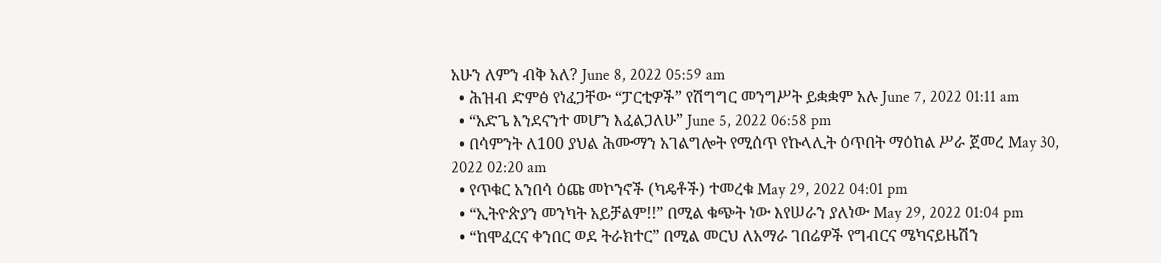አሁን ለምን ብቅ አለ? June 8, 2022 05:59 am
  • ሕዝብ ድምፅ የነፈጋቸው “ፓርቲዎች” የሽግግር መንግሥት ይቋቋም አሉ June 7, 2022 01:11 am
  • “አድጌ እንደናንተ መሆን እፈልጋለሁ” June 5, 2022 06:58 pm
  • በሳምንት ለ100 ያህል ሕሙማን አገልግሎት የሚሰጥ የኩላሊት ዕጥበት ማዕከል ሥራ ጀመረ May 30, 2022 02:20 am
  • የጥቁር አንበሳ ዕጩ መኮንኖች (ካዴቶች) ተመረቁ May 29, 2022 04:01 pm
  • “ኢትዮጵያን መንካት አይቻልም!!” በሚል ቁጭት ነው እየሠራን ያለነው May 29, 2022 01:04 pm
  • “ከሞፈርና ቀንበር ወደ ትራክተር” በሚል መርህ ለአማራ ገበሬዎች የግብርና ሜካናይዜሽን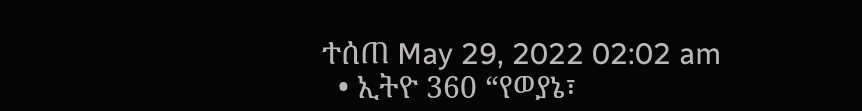ተሰጠ May 29, 2022 02:02 am
  • ኢትዮ 360 “የወያኔ፣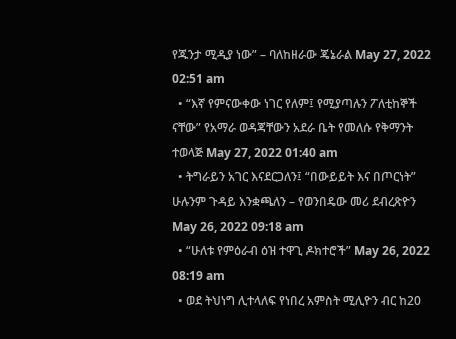የጁንታ ሚዲያ ነው” – ባለከዘራው ጄኔራል May 27, 2022 02:51 am
  • “እኛ የምናውቀው ነገር የለም፤ የሚያጣሉን ፖለቲከኞች ናቸው” የአማራ ወዳጃቸውን አደራ ቤት የመለሱ የቅማንት ተወላጅ May 27, 2022 01:40 am
  • ትግራይን አገር እናደርጋለን፤ “በውይይት እና በጦርነት” ሁሉንም ጉዳይ እንቋጫለን – የወንበዴው መሪ ደብረጽዮን May 26, 2022 09:18 am
  • “ሁለቱ የምዕራብ ዕዝ ተዋጊ ዶክተሮች” May 26, 2022 08:19 am
  • ወደ ትህነግ ሊተላለፍ የነበረ አምስት ሚሊዮን ብር ከ20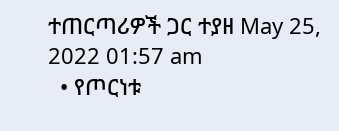ተጠርጣሪዎች ጋር ተያዘ May 25, 2022 01:57 am
  • የጦርነቱ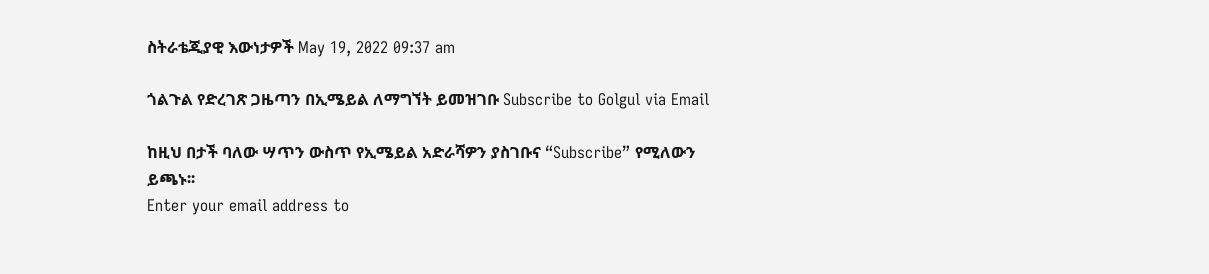ስትራቴጂያዊ እውነታዎች May 19, 2022 09:37 am

ጎልጉል የድረገጽ ጋዜጣን በኢሜይል ለማግኘት ይመዝገቡ Subscribe to Golgul via Email

ከዚህ በታች ባለው ሣጥን ውስጥ የኢሜይል አድራሻዎን ያስገቡና “Subscribe” የሚለውን ይጫኑ፡፡
Enter your email address to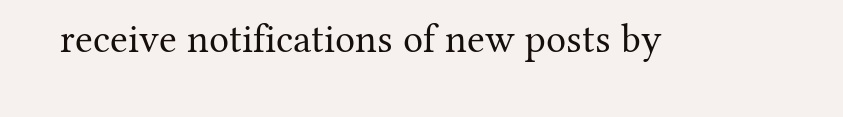receive notifications of new posts by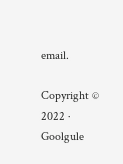email.

Copyright © 2022 · Goolgule